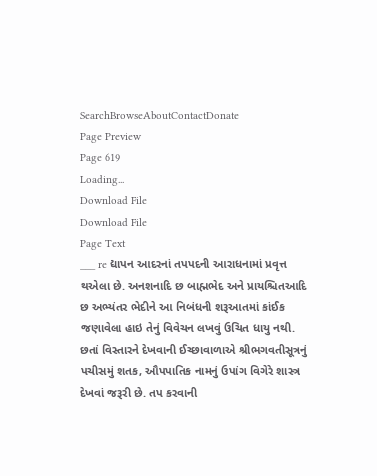SearchBrowseAboutContactDonate
Page Preview
Page 619
Loading...
Download File
Download File
Page Text
___ re દ્યાપન આદરનાં તપપદની આરાધનામાં પ્રવૃત્ત થએલા છે. અનશનાદિ છ બાહ્મભેદ અને પ્રાયશ્ચિતઆદિ છ અભ્યંતર ભેદીને આ નિબંધની શરૂઆતમાં કાંઈક જણાવેલા હાઇ તેનું વિવેચન લખવું ઉચિત ધાયુ નથી. છતાં વિસ્તારને દેખવાની ઈચ્છાવાળાએ શ્રીભગવતીસૂત્રનું પચીસમું શતક, ઔપપાતિક નામનું ઉપાંગ વિગેરે શાસ્ત્ર દેખવાં જરૂરી છે. તપ કરવાની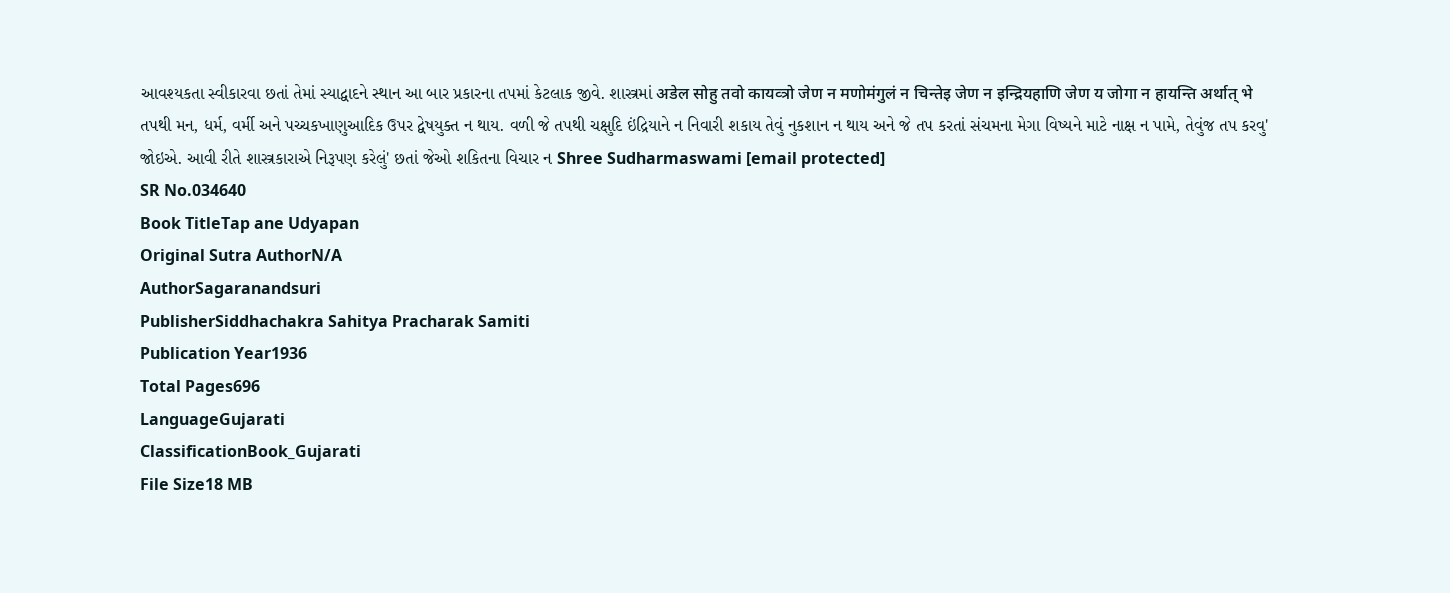આવશ્યકતા સ્વીકારવા છતાં તેમાં સ્યાદ્વાદને સ્થાન આ બાર પ્રકારના તપમાં કેટલાક જીવે. શાસ્ત્રમાં अडेल सोहु तवो कायव्त्रो जेण न मणोमंगुलं न चिन्तेइ जेण न इन्द्रियहाणि जेण य जोगा न हायन्ति अर्थात् भे તપથી મન, ધર્મ, વર્મી અને પચ્ચકખાણુઆદિક ઉપર દ્વેષયુક્ત ન થાય. વળી જે તપથી ચક્ષુદિ ઇંદ્રિયાને ન નિવારી શકાય તેવું નુકશાન ન થાય અને જે તપ કરતાં સંચમના મેગા વિષ્યને માટે નાક્ષ ન પામે, તેવુંજ તપ કરવુ' જોઇએ. આવી રીતે શાસ્ત્રકારાએ નિરૂપણ કરેલું' છતાં જેઓ શકિતના વિચાર ન Shree Sudharmaswami [email protected]
SR No.034640
Book TitleTap ane Udyapan
Original Sutra AuthorN/A
AuthorSagaranandsuri
PublisherSiddhachakra Sahitya Pracharak Samiti
Publication Year1936
Total Pages696
LanguageGujarati
ClassificationBook_Gujarati
File Size18 MB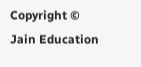Copyright © Jain Education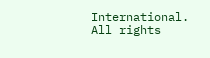International. All rights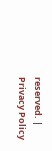reserved. | Privacy Policy